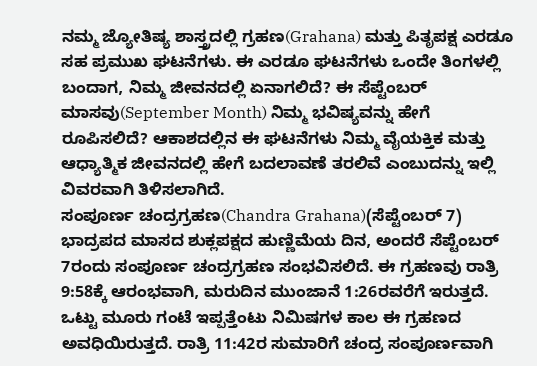ನಮ್ಮ ಜ್ಯೋತಿಷ್ಯ ಶಾಸ್ತ್ರದಲ್ಲಿ ಗ್ರಹಣ(Grahana) ಮತ್ತು ಪಿತೃಪಕ್ಷ ಎರಡೂ ಸಹ ಪ್ರಮುಖ ಘಟನೆಗಳು. ಈ ಎರಡೂ ಘಟನೆಗಳು ಒಂದೇ ತಿಂಗಳಲ್ಲಿ ಬಂದಾಗ, ನಿಮ್ಮ ಜೀವನದಲ್ಲಿ ಏನಾಗಲಿದೆ? ಈ ಸೆಪ್ಟೆಂಬರ್ ಮಾಸವು(September Month) ನಿಮ್ಮ ಭವಿಷ್ಯವನ್ನು ಹೇಗೆ ರೂಪಿಸಲಿದೆ? ಆಕಾಶದಲ್ಲಿನ ಈ ಘಟನೆಗಳು ನಿಮ್ಮ ವೈಯಕ್ತಿಕ ಮತ್ತು ಆಧ್ಯಾತ್ಮಿಕ ಜೀವನದಲ್ಲಿ ಹೇಗೆ ಬದಲಾವಣೆ ತರಲಿವೆ ಎಂಬುದನ್ನು ಇಲ್ಲಿ ವಿವರವಾಗಿ ತಿಳಿಸಲಾಗಿದೆ.
ಸಂಪೂರ್ಣ ಚಂದ್ರಗ್ರಹಣ(Chandra Grahana)(ಸೆಪ್ಟೆಂಬರ್ 7)
ಭಾದ್ರಪದ ಮಾಸದ ಶುಕ್ಲಪಕ್ಷದ ಹುಣ್ಣಿಮೆಯ ದಿನ, ಅಂದರೆ ಸೆಪ್ಟೆಂಬರ್ 7ರಂದು ಸಂಪೂರ್ಣ ಚಂದ್ರಗ್ರಹಣ ಸಂಭವಿಸಲಿದೆ. ಈ ಗ್ರಹಣವು ರಾತ್ರಿ 9:58ಕ್ಕೆ ಆರಂಭವಾಗಿ, ಮರುದಿನ ಮುಂಜಾನೆ 1:26ರವರೆಗೆ ಇರುತ್ತದೆ. ಒಟ್ಟು ಮೂರು ಗಂಟೆ ಇಪ್ಪತ್ತೆಂಟು ನಿಮಿಷಗಳ ಕಾಲ ಈ ಗ್ರಹಣದ ಅವಧಿಯಿರುತ್ತದೆ. ರಾತ್ರಿ 11:42ರ ಸುಮಾರಿಗೆ ಚಂದ್ರ ಸಂಪೂರ್ಣವಾಗಿ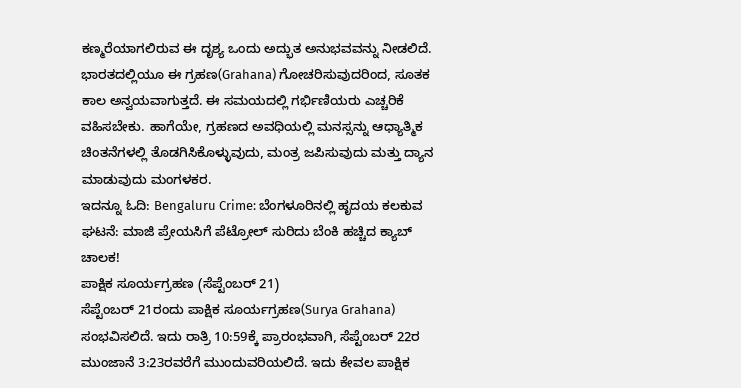ಕಣ್ಮರೆಯಾಗಲಿರುವ ಈ ದೃಶ್ಯ ಒಂದು ಅದ್ಭುತ ಅನುಭವವನ್ನು ನೀಡಲಿದೆ.
ಭಾರತದಲ್ಲಿಯೂ ಈ ಗ್ರಹಣ(Grahana) ಗೋಚರಿಸುವುದರಿಂದ, ಸೂತಕ ಕಾಲ ಅನ್ವಯವಾಗುತ್ತದೆ. ಈ ಸಮಯದಲ್ಲಿ ಗರ್ಭಿಣಿಯರು ಎಚ್ಚರಿಕೆ ವಹಿಸಬೇಕು. ಹಾಗೆಯೇ, ಗ್ರಹಣದ ಅವಧಿಯಲ್ಲಿ ಮನಸ್ಸನ್ನು ಆಧ್ಯಾತ್ಮಿಕ ಚಿಂತನೆಗಳಲ್ಲಿ ತೊಡಗಿಸಿಕೊಳ್ಳುವುದು, ಮಂತ್ರ ಜಪಿಸುವುದು ಮತ್ತು ದ್ಯಾನ ಮಾಡುವುದು ಮಂಗಳಕರ.
ಇದನ್ನೂ ಓದಿ: Bengaluru Crime: ಬೆಂಗಳೂರಿನಲ್ಲಿ ಹೃದಯ ಕಲಕುವ ಘಟನೆ: ಮಾಜಿ ಪ್ರೇಯಸಿಗೆ ಪೆಟ್ರೋಲ್ ಸುರಿದು ಬೆಂಕಿ ಹಚ್ಚಿದ ಕ್ಯಾಬ್ ಚಾಲಕ!
ಪಾಕ್ಷಿಕ ಸೂರ್ಯಗ್ರಹಣ (ಸೆಪ್ಟೆಂಬರ್ 21)
ಸೆಪ್ಟೆಂಬರ್ 21ರಂದು ಪಾಕ್ಷಿಕ ಸೂರ್ಯಗ್ರಹಣ(Surya Grahana) ಸಂಭವಿಸಲಿದೆ. ಇದು ರಾತ್ರಿ 10:59ಕ್ಕೆ ಪ್ರಾರಂಭವಾಗಿ, ಸೆಪ್ಟೆಂಬರ್ 22ರ ಮುಂಜಾನೆ 3:23ರವರೆಗೆ ಮುಂದುವರಿಯಲಿದೆ. ಇದು ಕೇವಲ ಪಾಕ್ಷಿಕ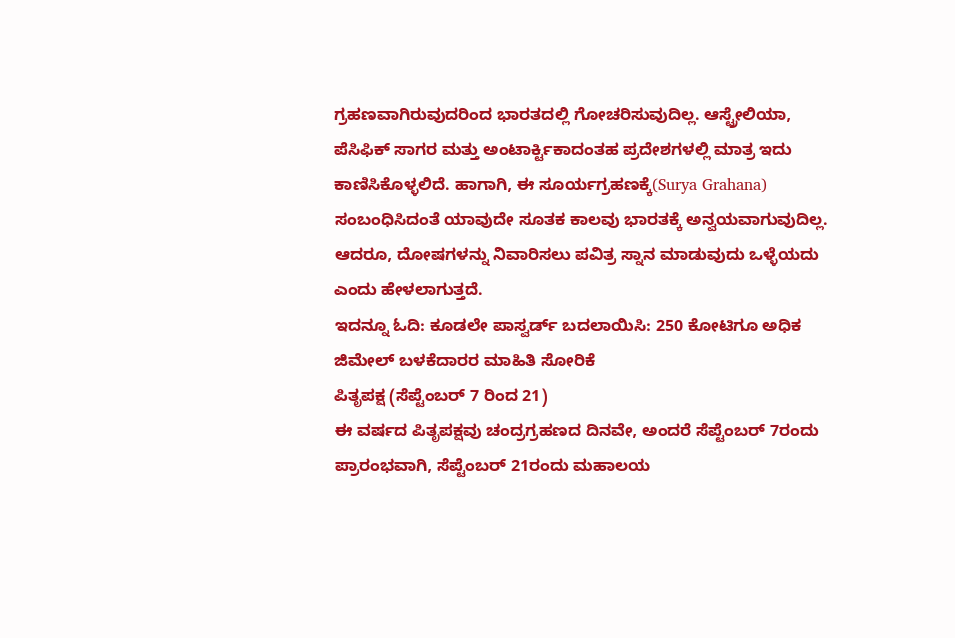ಗ್ರಹಣವಾಗಿರುವುದರಿಂದ ಭಾರತದಲ್ಲಿ ಗೋಚರಿಸುವುದಿಲ್ಲ. ಆಸ್ಟ್ರೇಲಿಯಾ, ಪೆಸಿಫಿಕ್ ಸಾಗರ ಮತ್ತು ಅಂಟಾರ್ಕ್ಟಿಕಾದಂತಹ ಪ್ರದೇಶಗಳಲ್ಲಿ ಮಾತ್ರ ಇದು ಕಾಣಿಸಿಕೊಳ್ಳಲಿದೆ. ಹಾಗಾಗಿ, ಈ ಸೂರ್ಯಗ್ರಹಣಕ್ಕೆ(Surya Grahana) ಸಂಬಂಧಿಸಿದಂತೆ ಯಾವುದೇ ಸೂತಕ ಕಾಲವು ಭಾರತಕ್ಕೆ ಅನ್ವಯವಾಗುವುದಿಲ್ಲ. ಆದರೂ, ದೋಷಗಳನ್ನು ನಿವಾರಿಸಲು ಪವಿತ್ರ ಸ್ನಾನ ಮಾಡುವುದು ಒಳ್ಳೆಯದು ಎಂದು ಹೇಳಲಾಗುತ್ತದೆ.
ಇದನ್ನೂ ಓದಿ: ಕೂಡಲೇ ಪಾಸ್ವರ್ಡ್ ಬದಲಾಯಿಸಿ: 250 ಕೋಟಿಗೂ ಅಧಿಕ ಜಿಮೇಲ್ ಬಳಕೆದಾರರ ಮಾಹಿತಿ ಸೋರಿಕೆ
ಪಿತೃಪಕ್ಷ (ಸೆಪ್ಟೆಂಬರ್ 7 ರಿಂದ 21)
ಈ ವರ್ಷದ ಪಿತೃಪಕ್ಷವು ಚಂದ್ರಗ್ರಹಣದ ದಿನವೇ, ಅಂದರೆ ಸೆಪ್ಟೆಂಬರ್ 7ರಂದು ಪ್ರಾರಂಭವಾಗಿ, ಸೆಪ್ಟೆಂಬರ್ 21ರಂದು ಮಹಾಲಯ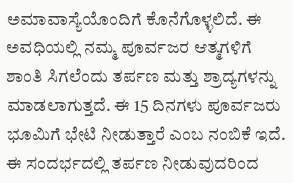ಅಮಾವಾಸ್ಯೆಯೊಂದಿಗೆ ಕೊನೆಗೊಳ್ಳಲಿದೆ. ಈ ಅವಧಿಯಲ್ಲಿ ನಮ್ಮ ಪೂರ್ವಜರ ಆತ್ಮಗಳಿಗೆ ಶಾಂತಿ ಸಿಗಲೆಂದು ತರ್ಪಣ ಮತ್ತು ಶ್ರಾದ್ಯಗಳನ್ನು ಮಾಡಲಾಗುತ್ತದೆ. ಈ 15 ದಿನಗಳು ಪೂರ್ವಜರು ಭೂಮಿಗೆ ಭೇಟಿ ನೀಡುತ್ತಾರೆ ಎಂಬ ನಂಬಿಕೆ ಇದೆ. ಈ ಸಂದರ್ಭದಲ್ಲಿ ತರ್ಪಣ ನೀಡುವುದರಿಂದ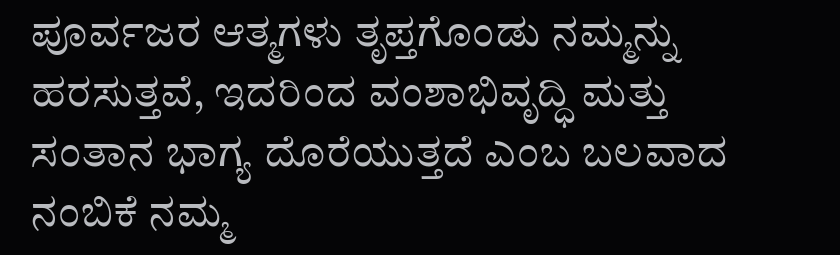ಪೂರ್ವಜರ ಆತ್ಮಗಳು ತೃಪ್ತಗೊಂಡು ನಮ್ಮನ್ನು ಹರಸುತ್ತವೆ, ಇದರಿಂದ ವಂಶಾಭಿವೃದ್ಧಿ ಮತ್ತು ಸಂತಾನ ಭಾಗ್ಯ ದೊರೆಯುತ್ತದೆ ಎಂಬ ಬಲವಾದ ನಂಬಿಕೆ ನಮ್ಮ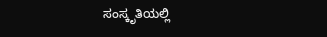ಸಂಸ್ಕೃತಿಯಲ್ಲಿ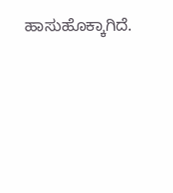ಹಾಸುಹೊಕ್ಕಾಗಿದೆ.